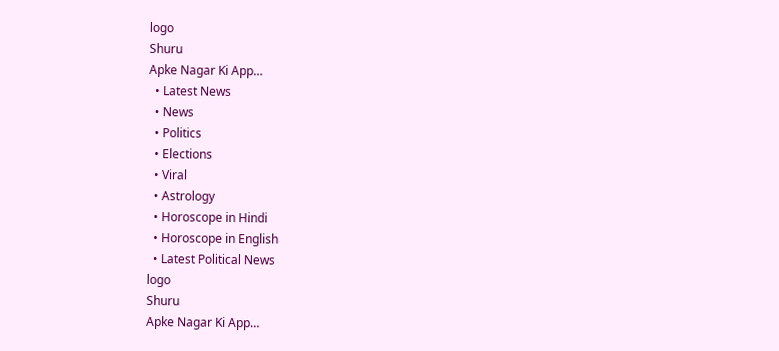logo
Shuru
Apke Nagar Ki App…
  • Latest News
  • News
  • Politics
  • Elections
  • Viral
  • Astrology
  • Horoscope in Hindi
  • Horoscope in English
  • Latest Political News
logo
Shuru
Apke Nagar Ki App…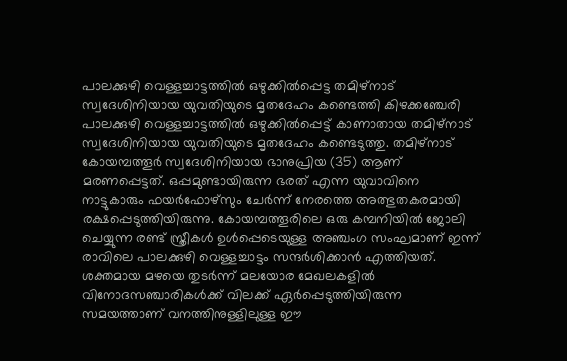പാലക്കുഴി വെള്ളച്ചാട്ടത്തിൽ ഒഴുക്കിൽപ്പെട്ട തമിഴ്നാട് സ്വദേശിനിയായ യുവതിയുടെ മൃതദേഹം കണ്ടെത്തി കിഴക്കഞ്ചേരി പാലക്കുഴി വെള്ളച്ചാട്ടത്തിൽ ഒഴുക്കിൽപ്പെട്ട് കാണാതായ തമിഴ്‌നാട് സ്വദേശിനിയായ യുവതിയുടെ മൃതദേഹം കണ്ടെടുത്തു. തമിഴ്‌നാട് കോയമ്പത്തൂർ സ്വദേശിനിയായ ഭാനുപ്രിയ (35) ആണ് മരണപ്പെട്ടത്. ഒപ്പമുണ്ടായിരുന്ന ഭരത് എന്ന യുവാവിനെ നാട്ടുകാരും ഫയർഫോഴ്‌സും ചേർന്ന് നേരത്തെ അത്ഭുതകരമായി രക്ഷപ്പെടുത്തിയിരുന്നു. കോയമ്പത്തൂരിലെ ഒരു കമ്പനിയിൽ ജോലി ചെയ്യുന്ന രണ്ട് സ്ത്രീകൾ ഉൾപ്പെടെയുള്ള അഞ്ചംഗ സംഘമാണ് ഇന്ന് രാവിലെ പാലക്കുഴി വെള്ളച്ചാട്ടം സന്ദർശിക്കാൻ എത്തിയത്. ശക്തമായ മഴയെ തുടർന്ന് മലയോര മേഖലകളിൽ വിനോദസഞ്ചാരികൾക്ക് വിലക്ക് ഏർപ്പെടുത്തിയിരുന്ന സമയത്താണ് വനത്തിനുള്ളിലുള്ള ഈ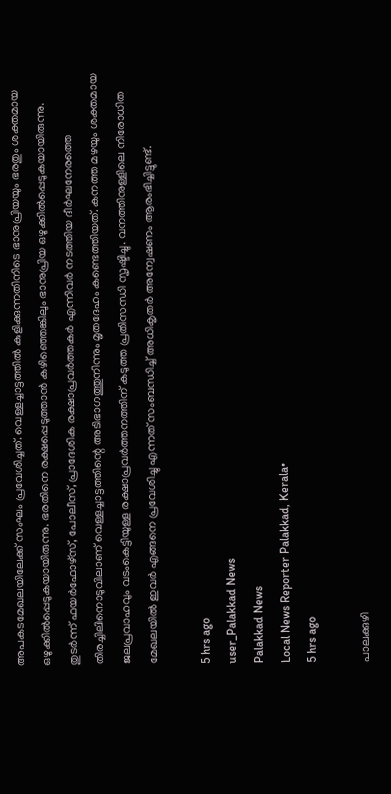അപകടമേഖലയിലേക്ക് സംഘം പ്രവേശിച്ചത്. വെള്ളച്ചാട്ടത്തിൽ കുളിക്കുന്നതിനിടെ ഭാനുപ്രിയയും ഭരതും ശക്തമായ ഒഴുക്കിൽപ്പെടുകയായിരുന്നു. ഭരതിനെ രക്ഷപ്പെടുത്താൻ കഴിഞ്ഞെങ്കിലും ഭാനുപ്രിയ ഒഴുക്കിൽപ്പെടുകയായിരുന്നു. തുടർന്ന് ഫയർഫോഴ്‌സ്, പോലീസ്, പ്രാദേശിക രക്ഷാപ്രവർത്തകർ എന്നിവർ നടത്തിയ ദീർഘനേരത്തെ തിരച്ചിലിനൊടുവിലാണ് വെള്ളച്ചാട്ടത്തിന്റെ അടിഭാഗത്തുനിന്നും മൃതദേഹം കണ്ടെത്തിയത്. കനത്ത മഴയും ശക്തമായ ജലപ്രവാഹവും വടംകെട്ടിയുള്ള രക്ഷാപ്രവർത്തനത്തിന് കടുത്ത പ്രതിസന്ധി സൃഷ്ടിച്ചു. വനത്തിനുള്ളിലെ നിരോധിത മേഖലയിൽ ഇവർ എങ്ങനെ പ്രവേശിച്ചു എന്നത് സംബന്ധിച്ച് അധികൃതർ അന്വേഷണം ആരംഭിച്ചിട്ടുണ്ട്.

5 hrs ago
user_Palakkad News
Palakkad News
Local News Reporter Palakkad, Kerala•
5 hrs ago

പാലക്കുഴി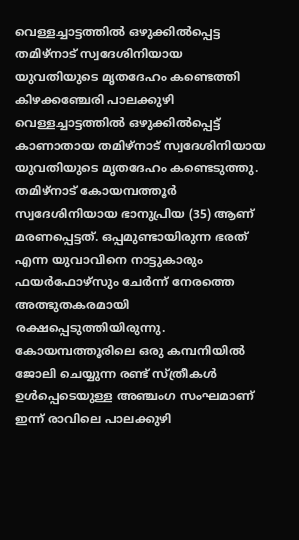വെള്ളച്ചാട്ടത്തിൽ ഒഴുക്കിൽപ്പെട്ട തമിഴ്നാട് സ്വദേശിനിയായ യുവതിയുടെ മൃതദേഹം കണ്ടെത്തി കിഴക്കഞ്ചേരി പാലക്കുഴി വെള്ളച്ചാട്ടത്തിൽ ഒഴുക്കിൽപ്പെട്ട് കാണാതായ തമിഴ്‌നാട് സ്വദേശിനിയായ യുവതിയുടെ മൃതദേഹം കണ്ടെടുത്തു. തമിഴ്‌നാട് കോയമ്പത്തൂർ സ്വദേശിനിയായ ഭാനുപ്രിയ (35) ആണ് മരണപ്പെട്ടത്. ഒപ്പമുണ്ടായിരുന്ന ഭരത് എന്ന യുവാവിനെ നാട്ടുകാരും ഫയർഫോഴ്‌സും ചേർന്ന് നേരത്തെ അത്ഭുതകരമായി രക്ഷപ്പെടുത്തിയിരുന്നു. കോയമ്പത്തൂരിലെ ഒരു കമ്പനിയിൽ ജോലി ചെയ്യുന്ന രണ്ട് സ്ത്രീകൾ ഉൾപ്പെടെയുള്ള അഞ്ചംഗ സംഘമാണ് ഇന്ന് രാവിലെ പാലക്കുഴി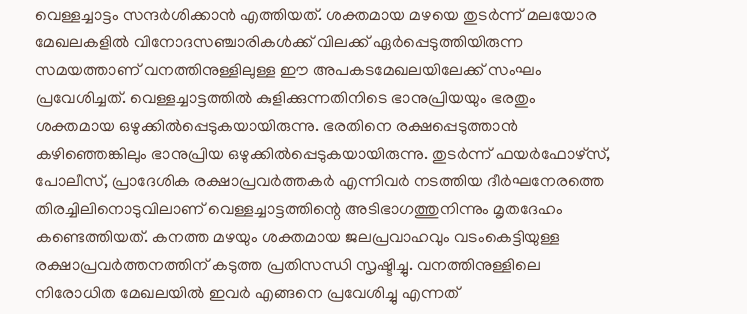വെള്ളച്ചാട്ടം സന്ദർശിക്കാൻ എത്തിയത്. ശക്തമായ മഴയെ തുടർന്ന് മലയോര മേഖലകളിൽ വിനോദസഞ്ചാരികൾക്ക് വിലക്ക് ഏർപ്പെടുത്തിയിരുന്ന സമയത്താണ് വനത്തിനുള്ളിലുള്ള ഈ അപകടമേഖലയിലേക്ക് സംഘം പ്രവേശിച്ചത്. വെള്ളച്ചാട്ടത്തിൽ കുളിക്കുന്നതിനിടെ ഭാനുപ്രിയയും ഭരതും ശക്തമായ ഒഴുക്കിൽപ്പെടുകയായിരുന്നു. ഭരതിനെ രക്ഷപ്പെടുത്താൻ കഴിഞ്ഞെങ്കിലും ഭാനുപ്രിയ ഒഴുക്കിൽപ്പെടുകയായിരുന്നു. തുടർന്ന് ഫയർഫോഴ്‌സ്, പോലീസ്, പ്രാദേശിക രക്ഷാപ്രവർത്തകർ എന്നിവർ നടത്തിയ ദീർഘനേരത്തെ തിരച്ചിലിനൊടുവിലാണ് വെള്ളച്ചാട്ടത്തിന്റെ അടിഭാഗത്തുനിന്നും മൃതദേഹം കണ്ടെത്തിയത്. കനത്ത മഴയും ശക്തമായ ജലപ്രവാഹവും വടംകെട്ടിയുള്ള രക്ഷാപ്രവർത്തനത്തിന് കടുത്ത പ്രതിസന്ധി സൃഷ്ടിച്ചു. വനത്തിനുള്ളിലെ നിരോധിത മേഖലയിൽ ഇവർ എങ്ങനെ പ്രവേശിച്ചു എന്നത്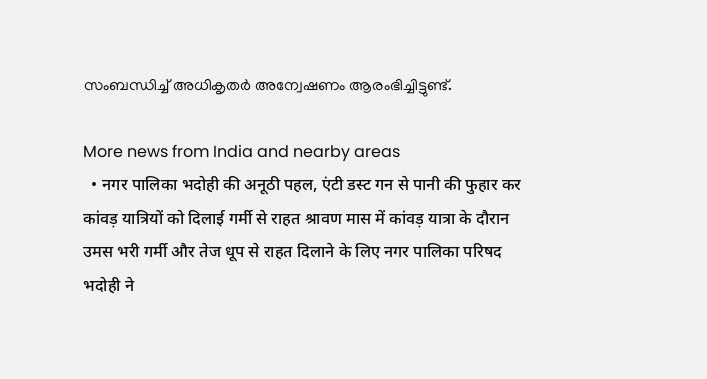സംബന്ധിച്ച് അധികൃതർ അന്വേഷണം ആരംഭിച്ചിട്ടുണ്ട്.

More news from India and nearby areas
  • नगर पालिका भदोही की अनूठी पहल, एंटी डस्ट गन से पानी की फुहार कर कांवड़ यात्रियों को दिलाई गर्मी से राहत श्रावण मास में कांवड़ यात्रा के दौरान उमस भरी गर्मी और तेज धूप से राहत दिलाने के लिए नगर पालिका परिषद भदोही ने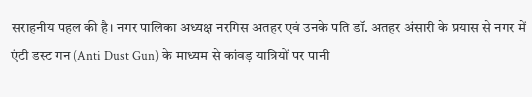सराहनीय पहल की है। नगर पालिका अध्यक्ष नरगिस अतहर एवं उनके पति डॉ. अतहर अंसारी के प्रयास से नगर में एंटी डस्ट गन (Anti Dust Gun) के माध्यम से कांवड़ यात्रियों पर पानी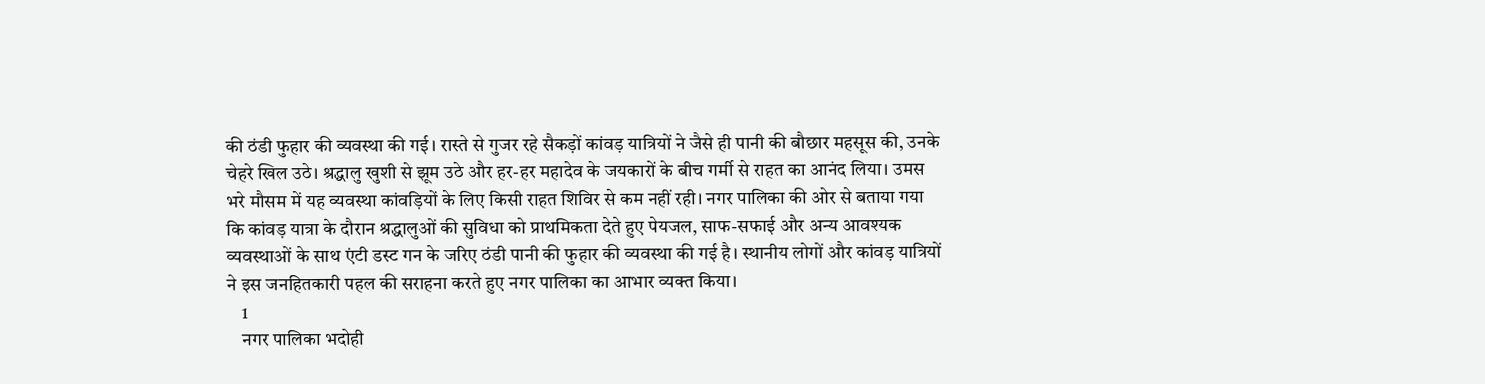की ठंडी फुहार की व्यवस्था की गई। रास्ते से गुजर रहे सैकड़ों कांवड़ यात्रियों ने जैसे ही पानी की बौछार महसूस की, उनके चेहरे खिल उठे। श्रद्धालु खुशी से झूम उठे और हर-हर महादेव के जयकारों के बीच गर्मी से राहत का आनंद लिया। उमस भरे मौसम में यह व्यवस्था कांवड़ियों के लिए किसी राहत शिविर से कम नहीं रही। नगर पालिका की ओर से बताया गया कि कांवड़ यात्रा के दौरान श्रद्धालुओं की सुविधा को प्राथमिकता देते हुए पेयजल, साफ-सफाई और अन्य आवश्यक व्यवस्थाओं के साथ एंटी डस्ट गन के जरिए ठंडी पानी की फुहार की व्यवस्था की गई है। स्थानीय लोगों और कांवड़ यात्रियों ने इस जनहितकारी पहल की सराहना करते हुए नगर पालिका का आभार व्यक्त किया।
    1
    नगर पालिका भदोही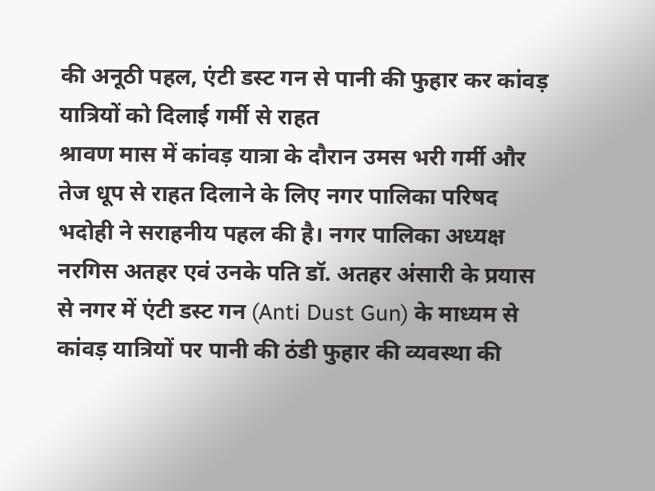की अनूठी पहल, एंटी डस्ट गन से पानी की फुहार कर कांवड़ यात्रियों को दिलाई गर्मी से राहत
श्रावण मास में कांवड़ यात्रा के दौरान उमस भरी गर्मी और तेज धूप से राहत दिलाने के लिए नगर पालिका परिषद भदोही ने सराहनीय पहल की है। नगर पालिका अध्यक्ष नरगिस अतहर एवं उनके पति डॉ. अतहर अंसारी के प्रयास से नगर में एंटी डस्ट गन (Anti Dust Gun) के माध्यम से कांवड़ यात्रियों पर पानी की ठंडी फुहार की व्यवस्था की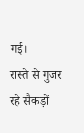गई।
रास्ते से गुजर रहे सैकड़ों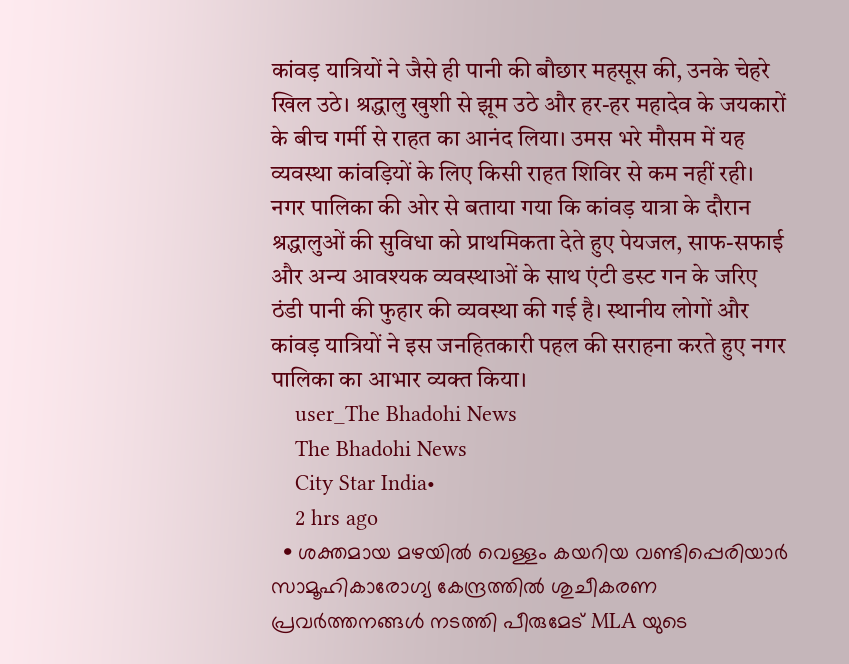कांवड़ यात्रियों ने जैसे ही पानी की बौछार महसूस की, उनके चेहरे खिल उठे। श्रद्धालु खुशी से झूम उठे और हर-हर महादेव के जयकारों के बीच गर्मी से राहत का आनंद लिया। उमस भरे मौसम में यह व्यवस्था कांवड़ियों के लिए किसी राहत शिविर से कम नहीं रही।
नगर पालिका की ओर से बताया गया कि कांवड़ यात्रा के दौरान श्रद्धालुओं की सुविधा को प्राथमिकता देते हुए पेयजल, साफ-सफाई और अन्य आवश्यक व्यवस्थाओं के साथ एंटी डस्ट गन के जरिए ठंडी पानी की फुहार की व्यवस्था की गई है। स्थानीय लोगों और कांवड़ यात्रियों ने इस जनहितकारी पहल की सराहना करते हुए नगर पालिका का आभार व्यक्त किया।
    user_The Bhadohi News
    The Bhadohi News
    City Star India•
    2 hrs ago
  • ശക്തമായ മഴയിൽ വെള്ളം കയറിയ വണ്ടിപ്പെരിയാർ സാമൂഹികാരോഗ്യ കേന്ദ്രത്തിൽ ശുചീകരണ പ്രവർത്തനങ്ങൾ നടത്തി പീരുമേട് MLA യുടെ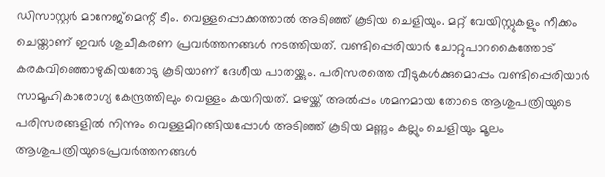ഡിസാസ്റ്റർ മാനേജ്മെന്റ് ടീം. വെള്ളപ്പൊക്കത്താൽ അടിഞ്ഞ് കൂടിയ ചെളിയും. മറ്റ് വേയിസ്റ്റുകളും നീക്കം ചെയ്താണ് ഇവർ ശുചീകരണ പ്രവർത്തനങ്ങൾ നടത്തിയത്. വണ്ടിപ്പെരിയാർ ചോറ്റുപാറകൈത്തോട് കരകവിഞ്ഞൊഴുകിയതോടു കൂടിയാണ് ദേശീയ പാതയ്ക്കും. പരിസരത്തെ വീടുകൾക്കുമൊപ്പം വണ്ടിപ്പെരിയാർ സാമൂഹികാരോഗ്യ കേന്ദ്രത്തിലും വെള്ളം കയറിയത്. മഴയ്ക്ക് അൽപ്പം ശമനമായ തോടെ ആശുപത്രിയുടെ പരിസരങ്ങളിൽ നിന്നും വെള്ളമിറങ്ങിയപ്പോൾ അടിഞ്ഞ് കൂടിയ മണ്ണും കല്ലും ചെളിയും മൂലം ആശുപത്രിയുടെപ്രവർത്തനങ്ങൾ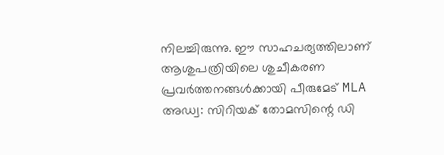നിലച്ചിരുന്നു. ഈ സാഹചര്യത്തിലാണ് ആശുപത്രിയിലെ ശുചീകരണ പ്രവർത്തനങ്ങൾക്കായി പീരുമേട് MLA അഡ്വ: സിറിയക് തോമസിന്റെ ഡി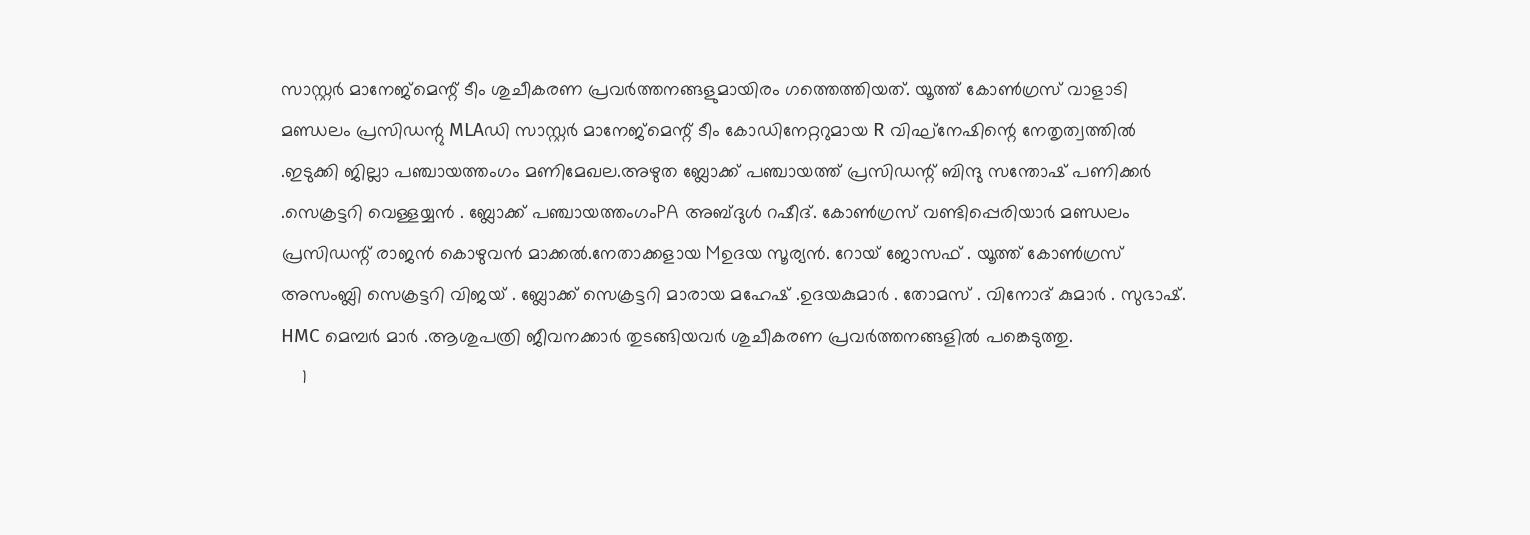സാസ്റ്റർ മാനേജ്മെന്റ് ടീം ശുചീകരണ പ്രവർത്തനങ്ങളുമായിരം ഗത്തെത്തിയത്. യൂത്ത് കോൺഗ്രസ് വാളാടി മണ്ഡലം പ്രസിഡന്റു MLAഡി സാസ്റ്റർ മാനേജ്മെന്റ് ടീം കോഡിനേറ്ററുമായ R വിഘ്നേഷിന്റെ നേതൃത്വത്തിൽ .ഇടുക്കി ജില്ലാ പഞ്ചായത്തംഗം മണിമേഖല.അഴുത ബ്ലോക്ക് പഞ്ചായത്ത് പ്രസിഡന്റ് ബിന്ദു സന്തോഷ് പണിക്കർ .സെക്രട്ടറി വെള്ളയ്യൻ . ബ്ലോക്ക് പഞ്ചായത്തംഗംPA അബ്ദുൾ റഷീദ്. കോൺഗ്രസ് വണ്ടിപ്പെരിയാർ മണ്ഡലം പ്രസിഡന്റ് രാജൻ കൊഴുവൻ മാക്കൽ.നേതാക്കളായ Mഉദയ സൂര്യൻ. റോയ് ജോസഫ് . യൂത്ത് കോൺഗ്രസ് അസംബ്ലി സെക്രട്ടറി വിജയ് . ബ്ലോക്ക് സെക്രട്ടറി മാരായ മഹേഷ് .ഉദയകുമാർ . തോമസ് . വിനോദ് കുമാർ . സുഭാഷ്. HMC മെമ്പർ മാർ .ആശുപത്രി ജീവനക്കാർ തുടങ്ങിയവർ ശുചീകരണ പ്രവർത്തനങ്ങളിൽ പങ്കെടുത്തു.
    1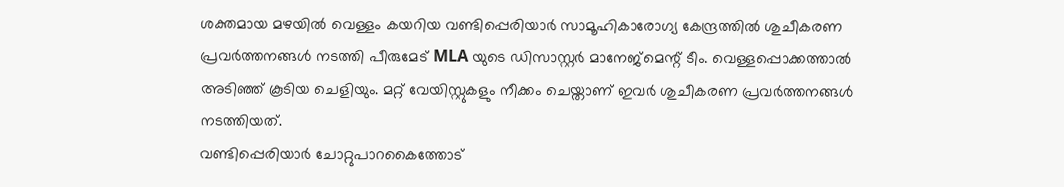ശക്തമായ മഴയിൽ വെള്ളം കയറിയ വണ്ടിപ്പെരിയാർ സാമൂഹികാരോഗ്യ കേന്ദ്രത്തിൽ ശുചീകരണ പ്രവർത്തനങ്ങൾ നടത്തി പീരുമേട് MLA യുടെ ഡിസാസ്റ്റർ മാനേജ്മെന്റ് ടീം. വെള്ളപ്പൊക്കത്താൽ അടിഞ്ഞ് കൂടിയ ചെളിയും. മറ്റ് വേയിസ്റ്റുകളും നീക്കം ചെയ്താണ് ഇവർ ശുചീകരണ പ്രവർത്തനങ്ങൾ നടത്തിയത്.
വണ്ടിപ്പെരിയാർ ചോറ്റുപാറകൈത്തോട്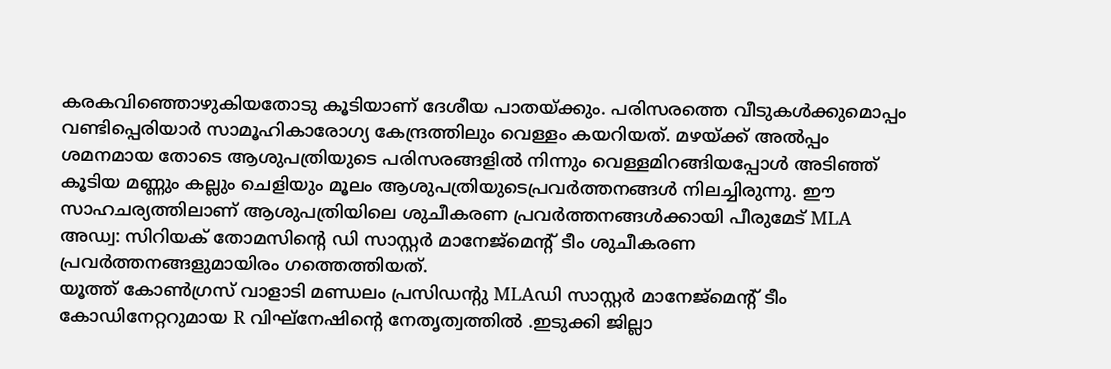കരകവിഞ്ഞൊഴുകിയതോടു കൂടിയാണ് ദേശീയ പാതയ്ക്കും. പരിസരത്തെ വീടുകൾക്കുമൊപ്പം വണ്ടിപ്പെരിയാർ സാമൂഹികാരോഗ്യ കേന്ദ്രത്തിലും വെള്ളം കയറിയത്. മഴയ്ക്ക് അൽപ്പം ശമനമായ തോടെ ആശുപത്രിയുടെ പരിസരങ്ങളിൽ നിന്നും വെള്ളമിറങ്ങിയപ്പോൾ അടിഞ്ഞ് കൂടിയ മണ്ണും കല്ലും ചെളിയും മൂലം ആശുപത്രിയുടെപ്രവർത്തനങ്ങൾ നിലച്ചിരുന്നു. ഈ സാഹചര്യത്തിലാണ് ആശുപത്രിയിലെ ശുചീകരണ പ്രവർത്തനങ്ങൾക്കായി പീരുമേട് MLA അഡ്വ: സിറിയക് തോമസിന്റെ ഡി സാസ്റ്റർ മാനേജ്മെന്റ് ടീം ശുചീകരണ പ്രവർത്തനങ്ങളുമായിരം ഗത്തെത്തിയത്.
യൂത്ത് കോൺഗ്രസ് വാളാടി മണ്ഡലം പ്രസിഡന്റു MLAഡി സാസ്റ്റർ മാനേജ്മെന്റ് ടീം കോഡിനേറ്ററുമായ R വിഘ്നേഷിന്റെ നേതൃത്വത്തിൽ .ഇടുക്കി ജില്ലാ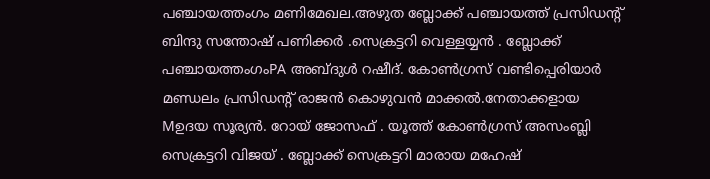പഞ്ചായത്തംഗം മണിമേഖല.അഴുത ബ്ലോക്ക് പഞ്ചായത്ത് പ്രസിഡന്റ് ബിന്ദു സന്തോഷ് പണിക്കർ .സെക്രട്ടറി വെള്ളയ്യൻ . ബ്ലോക്ക് പഞ്ചായത്തംഗംPA അബ്ദുൾ റഷീദ്. കോൺഗ്രസ് വണ്ടിപ്പെരിയാർ മണ്ഡലം പ്രസിഡന്റ് രാജൻ കൊഴുവൻ മാക്കൽ.നേതാക്കളായ Mഉദയ സൂര്യൻ. റോയ് ജോസഫ് . യൂത്ത് കോൺഗ്രസ് അസംബ്ലി സെക്രട്ടറി വിജയ് . ബ്ലോക്ക് സെക്രട്ടറി മാരായ മഹേഷ്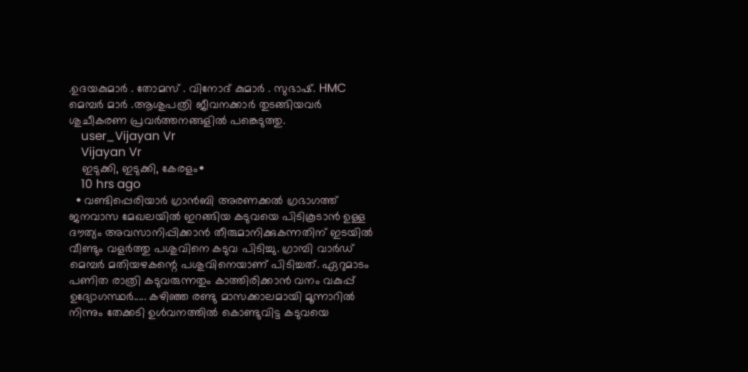.ഉദയകുമാർ . തോമസ് . വിനോദ് കുമാർ . സുഭാഷ്. HMC മെമ്പർ മാർ .ആശുപത്രി ജീവനക്കാർ തുടങ്ങിയവർ ശുചീകരണ പ്രവർത്തനങ്ങളിൽ പങ്കെടുത്തു.
    user_Vijayan Vr
    Vijayan Vr
    ഇടുക്കി, ഇടുക്കി, കേരളം•
    10 hrs ago
  • വണ്ടിപ്പെരിയാർ ഗ്രാൻബി അരണക്കൽ ഗ്രഭാഗത്ത് ജനവാസ മേഖലയിൽ ഇറങ്ങിയ കടുവയെ പിടികൂടാൻ ഉള്ള ദൗത്യം അവസാനിപ്പിക്കാൻ തീരുമാനിക്കുകന്നതിന് ഇടയിൽ വീണ്ടും വളർത്തു പശുവിനെ കടുവ പിടിച്ചു. ഗ്രാമ്പി വാർഡ് മെമ്പർ മതിയഴകന്റെ പശുവിനെയാണ് പിടിച്ചത്. ഏറുമാടം പണിത രാത്രി കടുവരുന്നതും കാത്തിരിക്കാൻ വനം വകുപ്പ് ഉദ്യോഗസ്ഥർ..... കഴിഞ്ഞ രണ്ടു മാസക്കാലമായി മൂന്നാറിൽ നിന്നും തേക്കടി ഉൾവനത്തിൽ കൊണ്ടുവിട്ട കടുവയെ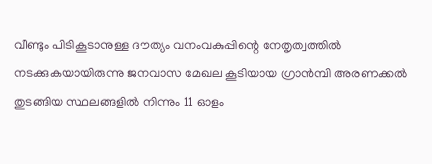വീണ്ടും പിടികൂടാനുള്ള ദൗത്യം വനംവകുപ്പിന്റെ നേതൃത്വത്തിൽ നടക്കുകയായിരുന്നു ജനവാസ മേഖല കൂടിയായ ഗ്രാൻമ്പി അരണക്കൽ തുടങ്ങിയ സ്ഥലങ്ങളിൽ നിന്നും 11 ഓളം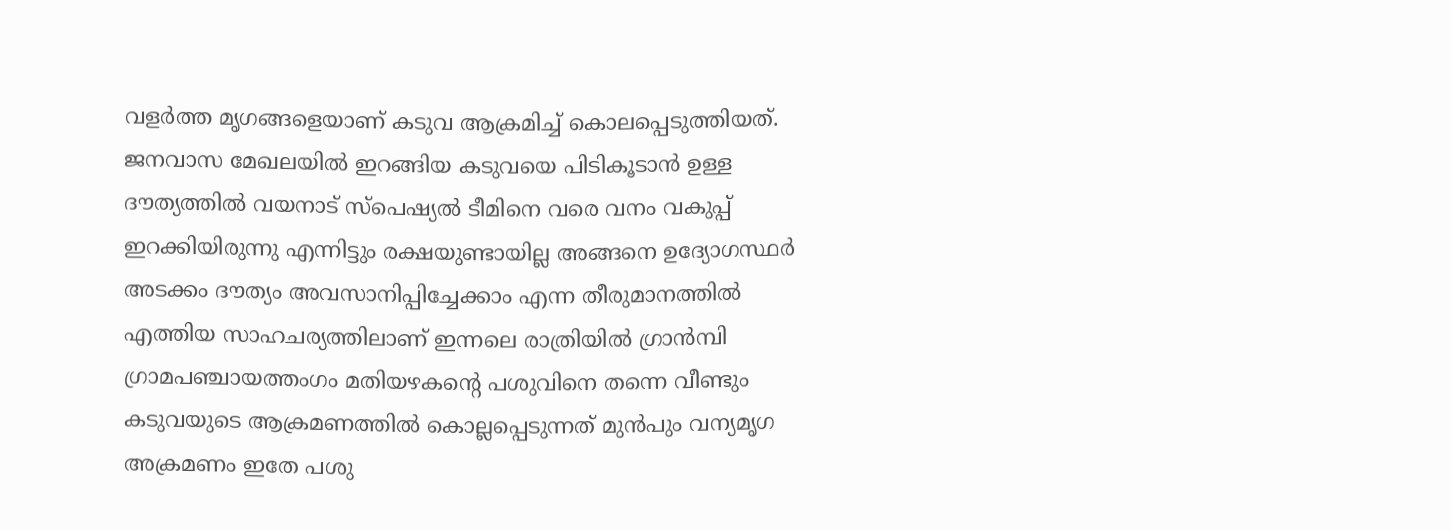വളർത്ത മൃഗങ്ങളെയാണ് കടുവ ആക്രമിച്ച് കൊലപ്പെടുത്തിയത്. ജനവാസ മേഖലയിൽ ഇറങ്ങിയ കടുവയെ പിടികൂടാൻ ഉള്ള ദൗത്യത്തിൽ വയനാട് സ്പെഷ്യൽ ടീമിനെ വരെ വനം വകുപ്പ് ഇറക്കിയിരുന്നു എന്നിട്ടും രക്ഷയുണ്ടായില്ല അങ്ങനെ ഉദ്യോഗസ്ഥർ അടക്കം ദൗത്യം അവസാനിപ്പിച്ചേക്കാം എന്ന തീരുമാനത്തിൽ എത്തിയ സാഹചര്യത്തിലാണ് ഇന്നലെ രാത്രിയിൽ ഗ്രാൻമ്പി ഗ്രാമപഞ്ചായത്തംഗം മതിയഴകന്റെ പശുവിനെ തന്നെ വീണ്ടും കടുവയുടെ ആക്രമണത്തിൽ കൊല്ലപ്പെടുന്നത് മുൻപും വന്യമൃഗ അക്രമണം ഇതേ പശു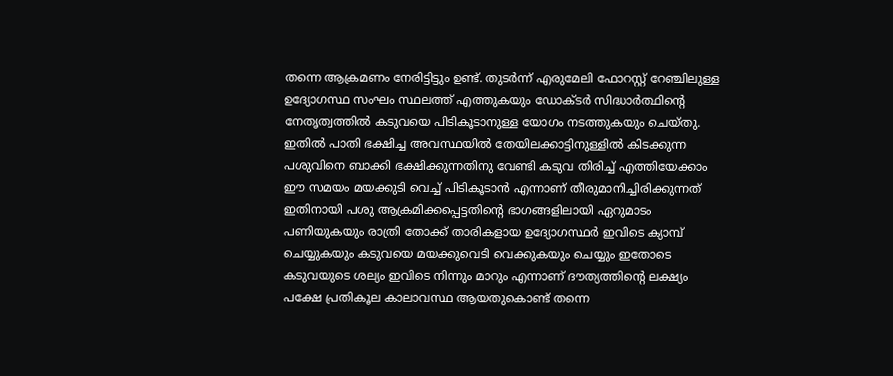തന്നെ ആക്രമണം നേരിട്ടിട്ടും ഉണ്ട്. തുടർന്ന് എരുമേലി ഫോറസ്റ്റ് റേഞ്ചിലുള്ള ഉദ്യോഗസ്ഥ സംഘം സ്ഥലത്ത് എത്തുകയും ഡോക്ടർ സിദ്ധാർത്ഥിന്റെ നേതൃത്വത്തിൽ കടുവയെ പിടികൂടാനുള്ള യോഗം നടത്തുകയും ചെയ്തു. ഇതിൽ പാതി ഭക്ഷിച്ച അവസ്ഥയിൽ തേയിലക്കാട്ടിനുള്ളിൽ കിടക്കുന്ന പശുവിനെ ബാക്കി ഭക്ഷിക്കുന്നതിനു വേണ്ടി കടുവ തിരിച്ച് എത്തിയേക്കാം ഈ സമയം മയക്കുടി വെച്ച് പിടികൂടാൻ എന്നാണ് തീരുമാനിച്ചിരിക്കുന്നത് ഇതിനായി പശു ആക്രമിക്കപ്പെട്ടതിന്റെ ഭാഗങ്ങളിലായി ഏറുമാടം പണിയുകയും രാത്രി തോക്ക് താരികളായ ഉദ്യോഗസ്ഥർ ഇവിടെ ക്യാമ്പ് ചെയ്യുകയും കടുവയെ മയക്കുവെടി വെക്കുകയും ചെയ്യും ഇതോടെ കടുവയുടെ ശല്യം ഇവിടെ നിന്നും മാറും എന്നാണ് ദൗത്യത്തിന്റെ ലക്ഷ്യം പക്ഷേ പ്രതികൂല കാലാവസ്ഥ ആയതുകൊണ്ട് തന്നെ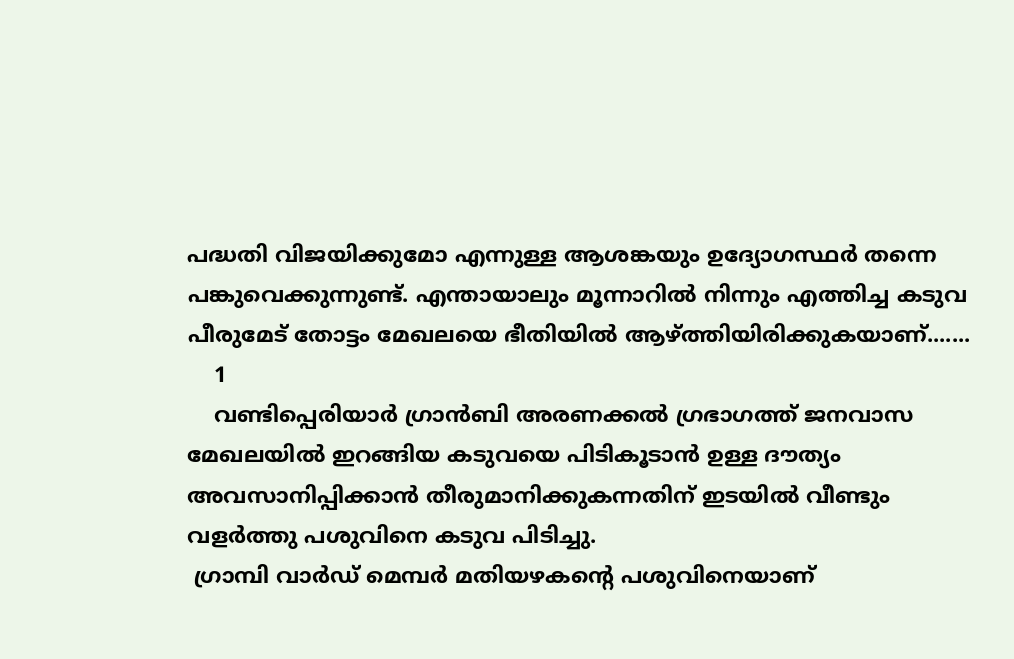പദ്ധതി വിജയിക്കുമോ എന്നുള്ള ആശങ്കയും ഉദ്യോഗസ്ഥർ തന്നെ പങ്കുവെക്കുന്നുണ്ട്. എന്തായാലും മൂന്നാറിൽ നിന്നും എത്തിച്ച കടുവ പീരുമേട് തോട്ടം മേഖലയെ ഭീതിയിൽ ആഴ്ത്തിയിരിക്കുകയാണ്.......
    1
    വണ്ടിപ്പെരിയാർ ഗ്രാൻബി അരണക്കൽ ഗ്രഭാഗത്ത് ജനവാസ മേഖലയിൽ ഇറങ്ങിയ കടുവയെ പിടികൂടാൻ ഉള്ള ദൗത്യം  അവസാനിപ്പിക്കാൻ തീരുമാനിക്കുകന്നതിന് ഇടയിൽ വീണ്ടും വളർത്തു പശുവിനെ കടുവ പിടിച്ചു.
 ഗ്രാമ്പി വാർഡ് മെമ്പർ മതിയഴകന്റെ പശുവിനെയാണ്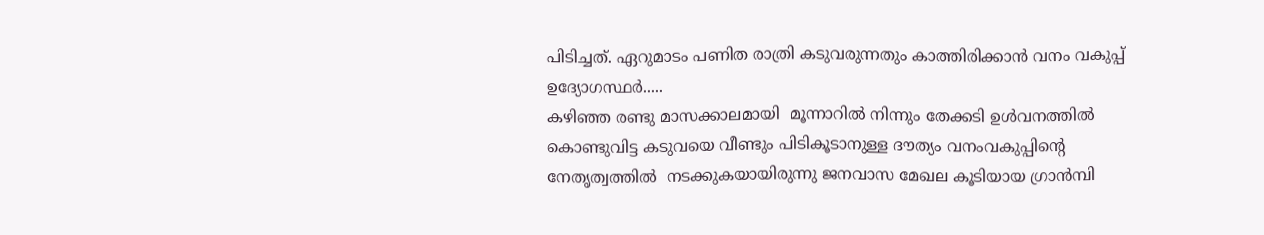പിടിച്ചത്. ഏറുമാടം പണിത രാത്രി കടുവരുന്നതും കാത്തിരിക്കാൻ വനം വകുപ്പ് ഉദ്യോഗസ്ഥർ.....
കഴിഞ്ഞ രണ്ടു മാസക്കാലമായി  മൂന്നാറിൽ നിന്നും തേക്കടി ഉൾവനത്തിൽ കൊണ്ടുവിട്ട കടുവയെ വീണ്ടും പിടികൂടാനുള്ള ദൗത്യം വനംവകുപ്പിന്റെ നേതൃത്വത്തിൽ  നടക്കുകയായിരുന്നു ജനവാസ മേഖല കൂടിയായ ഗ്രാൻമ്പി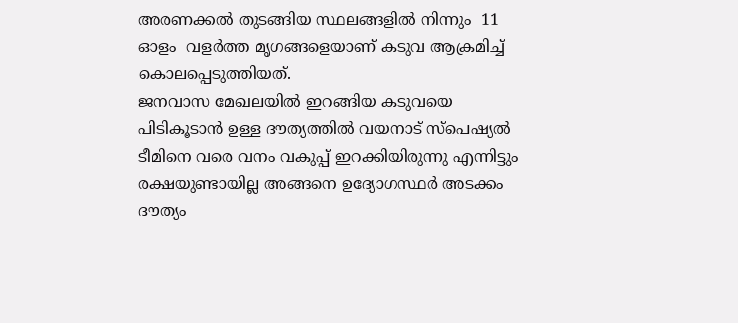അരണക്കൽ തുടങ്ങിയ സ്ഥലങ്ങളിൽ നിന്നും  11 ഓളം  വളർത്ത മൃഗങ്ങളെയാണ് കടുവ ആക്രമിച്ച് കൊലപ്പെടുത്തിയത്.
ജനവാസ മേഖലയിൽ ഇറങ്ങിയ കടുവയെ പിടികൂടാൻ ഉള്ള ദൗത്യത്തിൽ വയനാട് സ്പെഷ്യൽ ടീമിനെ വരെ വനം വകുപ്പ് ഇറക്കിയിരുന്നു എന്നിട്ടും രക്ഷയുണ്ടായില്ല അങ്ങനെ ഉദ്യോഗസ്ഥർ അടക്കം ദൗത്യം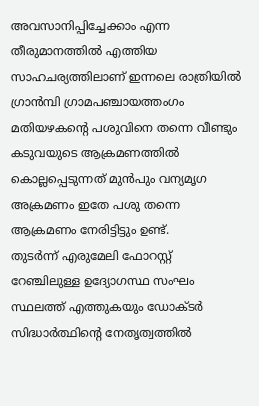അവസാനിപ്പിച്ചേക്കാം എന്ന തീരുമാനത്തിൽ എത്തിയ സാഹചര്യത്തിലാണ് ഇന്നലെ രാത്രിയിൽ ഗ്രാൻമ്പി ഗ്രാമപഞ്ചായത്തംഗം മതിയഴകന്റെ പശുവിനെ തന്നെ വീണ്ടും കടുവയുടെ ആക്രമണത്തിൽ കൊല്ലപ്പെടുന്നത് മുൻപും വന്യമൃഗ അക്രമണം ഇതേ പശു തന്നെ ആക്രമണം നേരിട്ടിട്ടും ഉണ്ട്.
തുടർന്ന് എരുമേലി ഫോറസ്റ്റ് റേഞ്ചിലുള്ള ഉദ്യോഗസ്ഥ സംഘം സ്ഥലത്ത് എത്തുകയും ഡോക്ടർ സിദ്ധാർത്ഥിന്റെ നേതൃത്വത്തിൽ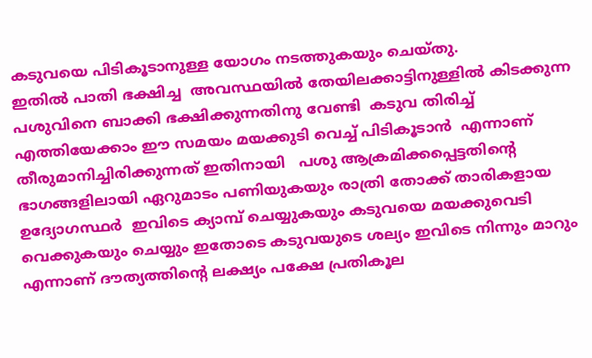കടുവയെ പിടികൂടാനുള്ള യോഗം നടത്തുകയും ചെയ്തു.
ഇതിൽ പാതി ഭക്ഷിച്ച  അവസ്ഥയിൽ തേയിലക്കാട്ടിനുള്ളിൽ കിടക്കുന്ന  പശുവിനെ ബാക്കി ഭക്ഷിക്കുന്നതിനു വേണ്ടി  കടുവ തിരിച്ച് എത്തിയേക്കാം ഈ സമയം മയക്കുടി വെച്ച് പിടികൂടാൻ  എന്നാണ് തീരുമാനിച്ചിരിക്കുന്നത് ഇതിനായി   പശു ആക്രമിക്കപ്പെട്ടതിന്റെ   ഭാഗങ്ങളിലായി ഏറുമാടം പണിയുകയും രാത്രി തോക്ക് താരികളായ ഉദ്യോഗസ്ഥർ  ഇവിടെ ക്യാമ്പ് ചെയ്യുകയും കടുവയെ മയക്കുവെടി
വെക്കുകയും ചെയ്യും ഇതോടെ കടുവയുടെ ശല്യം ഇവിടെ നിന്നും മാറും എന്നാണ് ദൗത്യത്തിന്റെ ലക്ഷ്യം പക്ഷേ പ്രതികൂല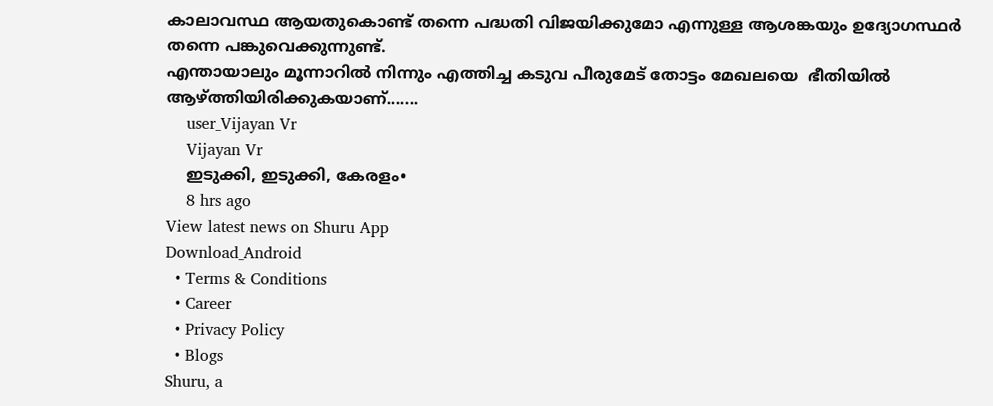കാലാവസ്ഥ ആയതുകൊണ്ട് തന്നെ പദ്ധതി വിജയിക്കുമോ എന്നുള്ള ആശങ്കയും ഉദ്യോഗസ്ഥർ തന്നെ പങ്കുവെക്കുന്നുണ്ട്.
എന്തായാലും മൂന്നാറിൽ നിന്നും എത്തിച്ച കടുവ പീരുമേട് തോട്ടം മേഖലയെ  ഭീതിയിൽ ആഴ്ത്തിയിരിക്കുകയാണ്.......
    user_Vijayan Vr
    Vijayan Vr
    ഇടുക്കി, ഇടുക്കി, കേരളം•
    8 hrs ago
View latest news on Shuru App
Download_Android
  • Terms & Conditions
  • Career
  • Privacy Policy
  • Blogs
Shuru, a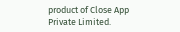product of Close App Private Limited.